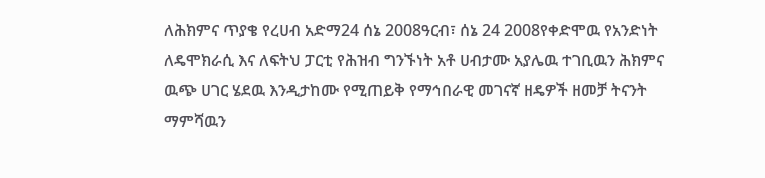ለሕክምና ጥያቄ የረሀብ አድማ24 ሰኔ 2008ዓርብ፣ ሰኔ 24 2008የቀድሞዉ የአንድነት ለዴሞክራሲ እና ለፍትህ ፓርቲ የሕዝብ ግንኙነት አቶ ሀብታሙ አያሌዉ ተገቢዉን ሕክምና ዉጭ ሀገር ሄደዉ እንዲታከሙ የሚጠይቅ የማኅበራዊ መገናኛ ዘዴዎች ዘመቻ ትናንት ማምሻዉን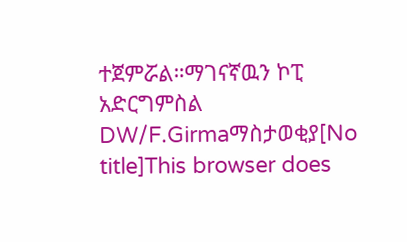ተጀምሯል።ማገናኛዉን ኮፒ አድርግምስል DW/F.Girmaማስታወቂያ[No title]This browser does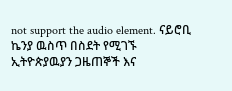not support the audio element. ናይሮቢ ኬንያ ዉስጥ በስደት የሚገኙ ኢትዮጵያዉያን ጋዜጠኞች እና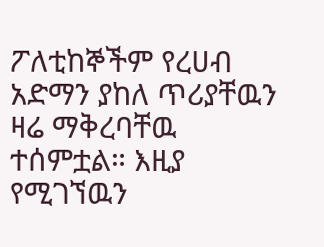ፖለቲከኞችም የረሀብ አድማን ያከለ ጥሪያቸዉን ዛሬ ማቅረባቸዉ ተሰምቷል። እዚያ የሚገኘዉን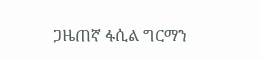ጋዜጠኛ ፋሲል ግርማን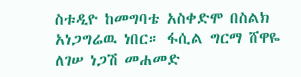ስቱዲዮ ከመግባቴ አስቀድሞ በስልክ አነጋግሬዉ ነበር። ፋሲል ግርማ ሸዋዬ ለገሠ ነጋሽ መሐመድ